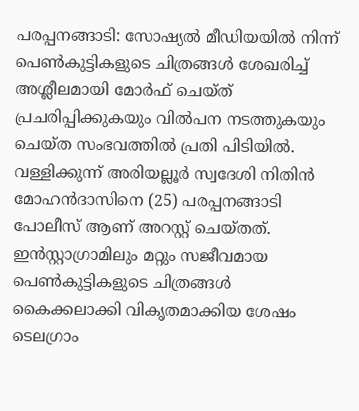പരപ്പനങ്ങാടി: സോഷ്യൽ മീഡിയയിൽ നിന്ന് പെൺകുട്ടികളുടെ ചിത്രങ്ങൾ ശേഖരിച്ച് അശ്ലീലമായി മോർഫ് ചെയ്ത് പ്രചരിപ്പിക്കുകയും വിൽപന നടത്തുകയും ചെയ്ത സംഭവത്തിൽ പ്രതി പിടിയിൽ. വള്ളിക്കുന്ന് അരിയല്ലൂർ സ്വദേശി നിതിൻ മോഹൻദാസിനെ (25) പരപ്പനങ്ങാടി പോലീസ് ആണ് അറസ്റ്റ് ചെയ്തത്. ഇൻസ്റ്റാഗ്രാമിലും മറ്റും സജീവമായ പെൺകുട്ടികളുടെ ചിത്രങ്ങൾ കൈക്കലാക്കി വികൃതമാക്കിയ ശേഷം ടെലഗ്രാം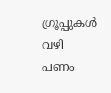ഗ്രൂപ്പുകൾ വഴി പണം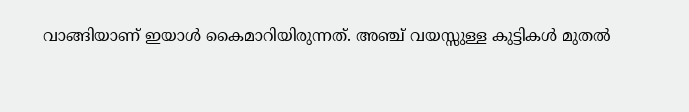വാങ്ങിയാണ് ഇയാൾ കൈമാറിയിരുന്നത്. അഞ്ച് വയസ്സുള്ള കുട്ടികൾ മുതൽ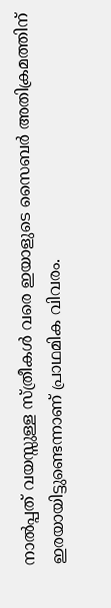നാൽപ്പത് വയസ്സുള്ള സ്ത്രീകൾ വരെ ഇയാളുടെ സൈബർ അതിക്രമത്തിന് ഇരയായിട്ടുണ്ടെന്നാണ് പ്രാഥമിക വിവരം.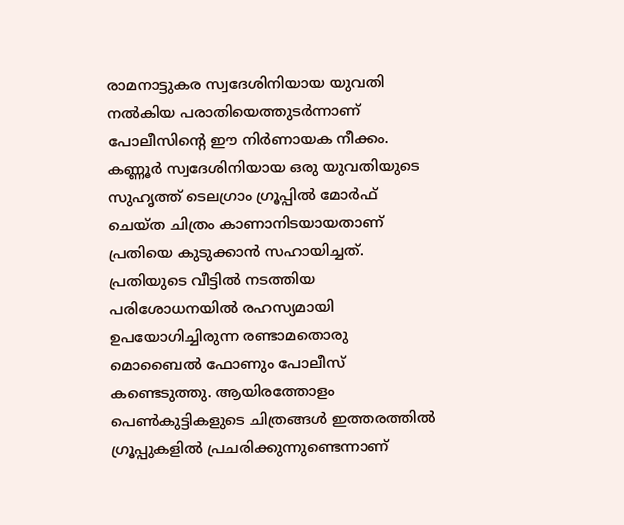രാമനാട്ടുകര സ്വദേശിനിയായ യുവതി നൽകിയ പരാതിയെത്തുടർന്നാണ് പോലീസിന്റെ ഈ നിർണായക നീക്കം.
കണ്ണൂർ സ്വദേശിനിയായ ഒരു യുവതിയുടെ സുഹൃത്ത് ടെലഗ്രാം ഗ്രൂപ്പിൽ മോർഫ് ചെയ്ത ചിത്രം കാണാനിടയായതാണ് പ്രതിയെ കുടുക്കാൻ സഹായിച്ചത്. പ്രതിയുടെ വീട്ടിൽ നടത്തിയ പരിശോധനയിൽ രഹസ്യമായി ഉപയോഗിച്ചിരുന്ന രണ്ടാമതൊരു മൊബൈൽ ഫോണും പോലീസ് കണ്ടെടുത്തു. ആയിരത്തോളം പെൺകുട്ടികളുടെ ചിത്രങ്ങൾ ഇത്തരത്തിൽ ഗ്രൂപ്പുകളിൽ പ്രചരിക്കുന്നുണ്ടെന്നാണ്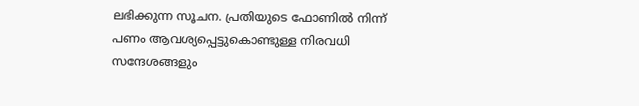ലഭിക്കുന്ന സൂചന. പ്രതിയുടെ ഫോണിൽ നിന്ന് പണം ആവശ്യപ്പെട്ടുകൊണ്ടുള്ള നിരവധി സന്ദേശങ്ങളും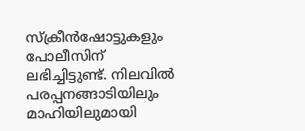സ്ക്രീൻഷോട്ടുകളും പോലീസിന് ലഭിച്ചിട്ടുണ്ട്. നിലവിൽ പരപ്പനങ്ങാടിയിലും മാഹിയിലുമായി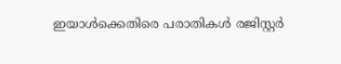ഇയാൾക്കെതിരെ പരാതികൾ രജിസ്റ്റർ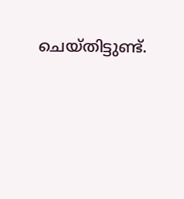ചെയ്തിട്ടുണ്ട്.